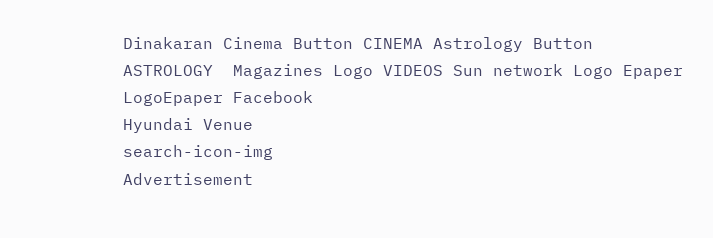Dinakaran Cinema Button CINEMA Astrology Button ASTROLOGY  Magazines Logo VIDEOS Sun network Logo Epaper LogoEpaper Facebook
Hyundai Venue
search-icon-img
Advertisement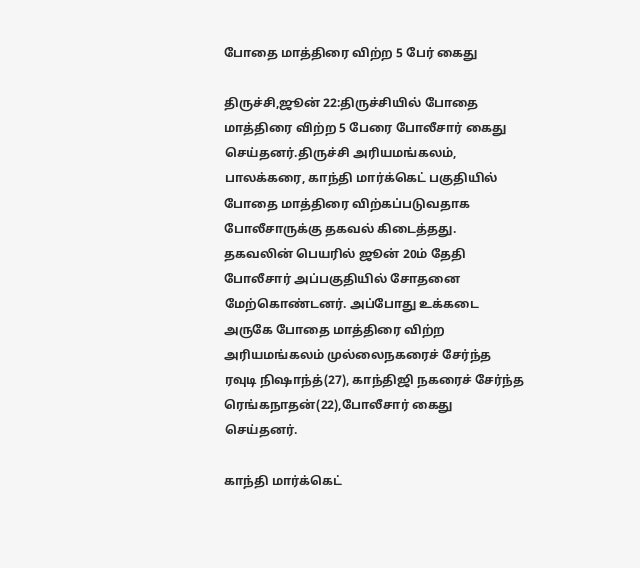போதை மாத்திரை விற்ற 5 பேர் கைது

திருச்சி,ஜூன் 22:திருச்சியில் போதை மாத்திரை விற்ற 5 பேரை போலீசார் கைது செய்தனர்.திருச்சி அரியமங்கலம், பாலக்கரை, காந்தி மார்க்கெட் பகுதியில் போதை மாத்திரை விற்கப்படுவதாக போலீசாருக்கு தகவல் கிடைத்தது. தகவலின் பெயரில் ஜூன் 20ம் தேதி போலீசார் அப்பகுதியில் சோதனை மேற்கொண்டனர். அப்போது உக்கடை அருகே போதை மாத்திரை விற்ற அரியமங்கலம் முல்லைநகரைச் சேர்ந்த ரவுடி நிஷாந்த்(27), காந்திஜி நகரைச் சேர்ந்த ரெங்கநாதன்(22),போலீசார் கைது செய்தனர்.

காந்தி மார்க்கெட்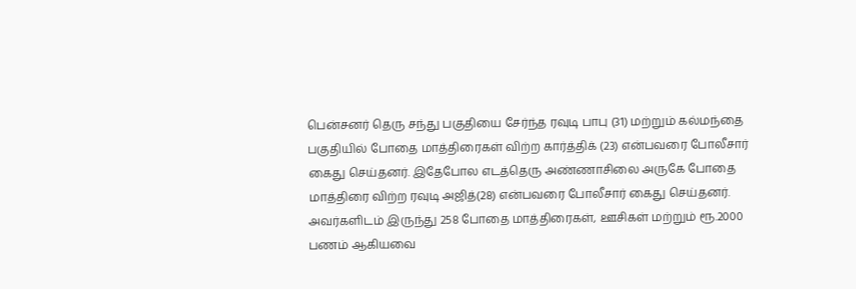பென்சனர் தெரு சந்து பகுதியை சேர்ந்த ரவுடி பாபு (31) மற்றும் கல்மந்தை பகுதியில் போதை மாத்திரைகள் விற்ற கார்த்திக் (23) என்பவரை போலீசார் கைது செய்தனர். இதேபோல எடத்தெரு அண்ணாசிலை அருகே போதை மாத்திரை விற்ற ரவுடி அஜித்(28) என்பவரை போலீசார் கைது செய்தனர். அவர்களிடம் இருந்து 258 போதை மாத்திரைகள், ஊசிகள் மற்றும் ரூ.2000 பணம் ஆகியவை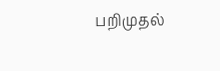பறிமுதல்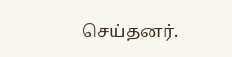செய்தனர்.